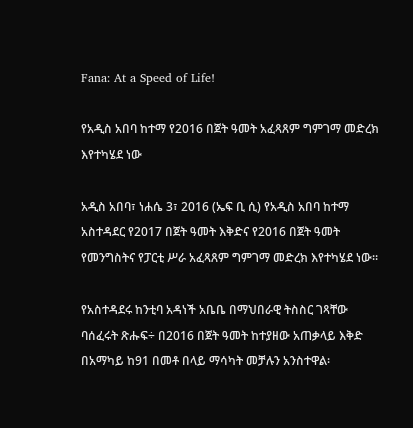Fana: At a Speed of Life!

የአዲስ አበባ ከተማ የ2016 በጀት ዓመት አፈጻጸም ግምገማ መድረክ እየተካሄደ ነው

አዲስ አበባ፣ ነሐሴ 3፣ 2016 (ኤፍ ቢ ሲ) የአዲስ አበባ ከተማ አስተዳደር የ2017 በጀት ዓመት እቅድና የ2016 በጀት ዓመት የመንግስትና የፓርቲ ሥራ አፈጻጸም ግምገማ መድረክ እየተካሄደ ነው፡፡

የአስተዳደሩ ከንቲባ አዳነች አቤቤ በማህበራዊ ትስስር ገጻቸው ባሰፈሩት ጽሑፍ÷ በ2016 በጀት ዓመት ከተያዘው አጠቃላይ እቅድ በአማካይ ከ91 በመቶ በላይ ማሳካት መቻሉን አንስተዋል፡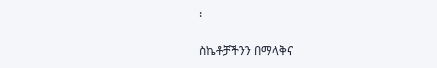፡

ስኬቶቻችንን በማላቅና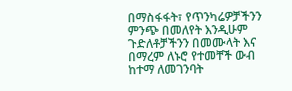በማስፋፋት፣ የጥንካሬዎቻችንን ምንጭ በመለየት እንዲሁም ጉድለቶቻችንን በመሙላት እና በማረም ለኑሮ የተመቸች ውብ ከተማ ለመገንባት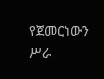የጀመርነውን ሥራ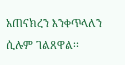አጠናክረን እንቀጥላለን ሲሉም ገልጸዋል፡፡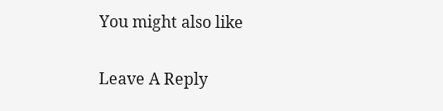You might also like

Leave A Reply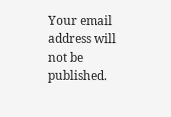Your email address will not be published.